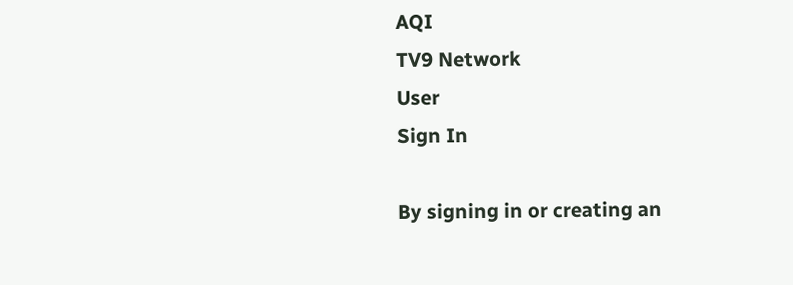AQI
TV9 Network
User
Sign In

By signing in or creating an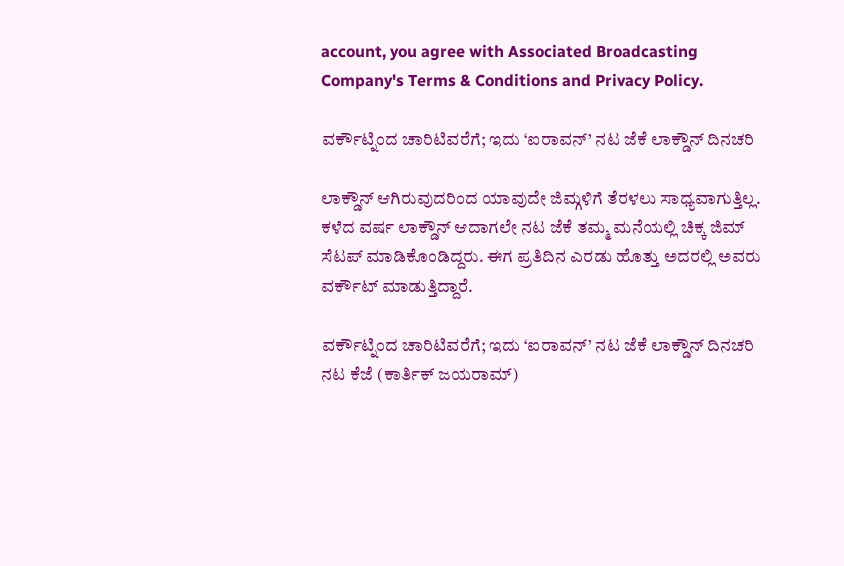account, you agree with Associated Broadcasting Company's Terms & Conditions and Privacy Policy.

ವರ್ಕೌಟ್ನಿಂದ ಚಾರಿಟಿವರೆಗೆ; ಇದು ‘ಐರಾವನ್’ ನಟ ಜೆಕೆ ಲಾಕ್ಡೌನ್ ದಿನಚರಿ

ಲಾಕ್ಡೌನ್ ಆಗಿರುವುದರಿಂದ ಯಾವುದೇ ಜಿಮ್ಗಳಿಗೆ ತೆರಳಲು ಸಾಧ್ಯವಾಗುತ್ತಿಲ್ಲ. ಕಳೆದ ವರ್ಷ ಲಾಕ್ಡೌನ್ ಆದಾಗಲೇ ನಟ ಜೆಕೆ ತಮ್ಮ ಮನೆಯಲ್ಲಿ ಚಿಕ್ಕ ಜಿಮ್ ಸೆಟಪ್ ಮಾಡಿಕೊಂಡಿದ್ದರು. ಈಗ ಪ್ರತಿದಿನ ಎರಡು ಹೊತ್ತು ಅದರಲ್ಲಿ ಅವರು ವರ್ಕೌಟ್ ಮಾಡುತ್ತಿದ್ದಾರೆ.

ವರ್ಕೌಟ್ನಿಂದ ಚಾರಿಟಿವರೆಗೆ; ಇದು ‘ಐರಾವನ್’ ನಟ ಜೆಕೆ ಲಾಕ್ಡೌನ್ ದಿನಚರಿ
ನಟ ಕೆಜೆ (ಕಾರ್ತಿಕ್ ಜಯರಾಮ್)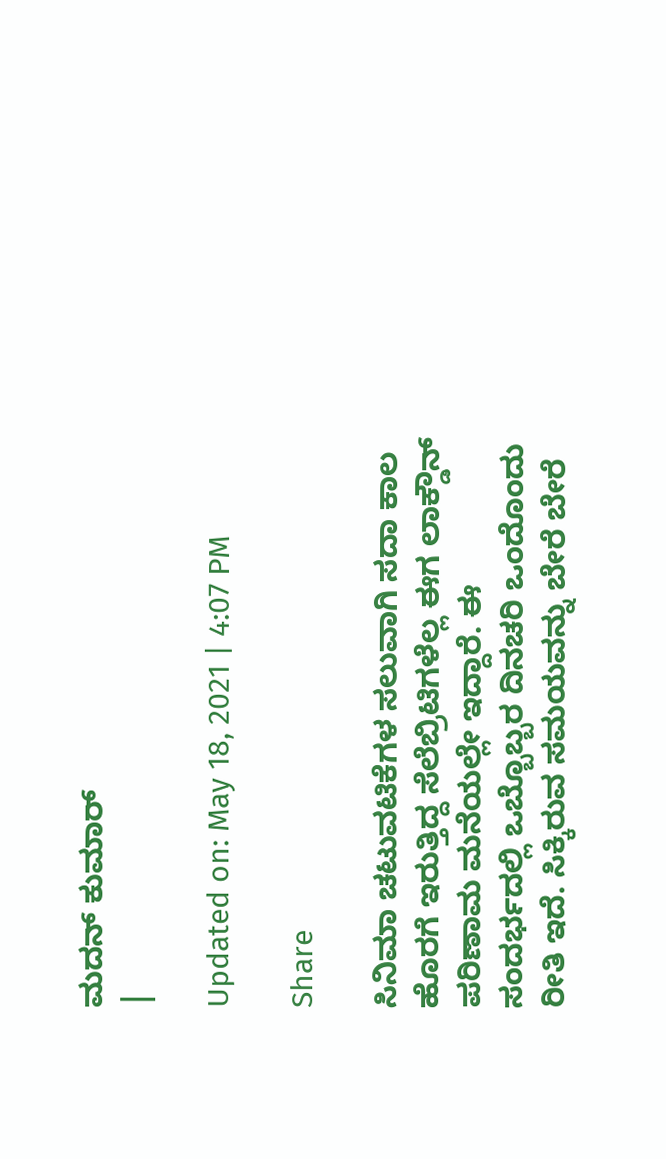ಮದನ್ ಕುಮಾರ್
|

Updated on: May 18, 2021 | 4:07 PM

Share

ಸಿನಿಮಾ ಚಟುವಟಿಕೆಗಳ ಸಲುವಾಗಿ ಸದಾ ಕಾಲ ಹೊರಗೆ ಇರುತ್ತಿದ್ದ ಸೆಲೆಬ್ರಿಟಿಗಳೆಲ್ಲ ಈಗ ಲಾಕ್ಡೌನ್ ಪರಿಣಾಮ ಮನೆಯಲ್ಲೇ ಇದ್ದಾರೆ. ಈ ಸಂದರ್ಭದಲ್ಲಿ ಒಬ್ಬೊಬ್ಬರ ದಿನಚರಿ ಒಂದೊಂದು ರೀತಿ ಇದೆ. ಸಿಕ್ಕಿರುವ ಸಮಯವನ್ನು ಬೇರೆ ಬೇರೆ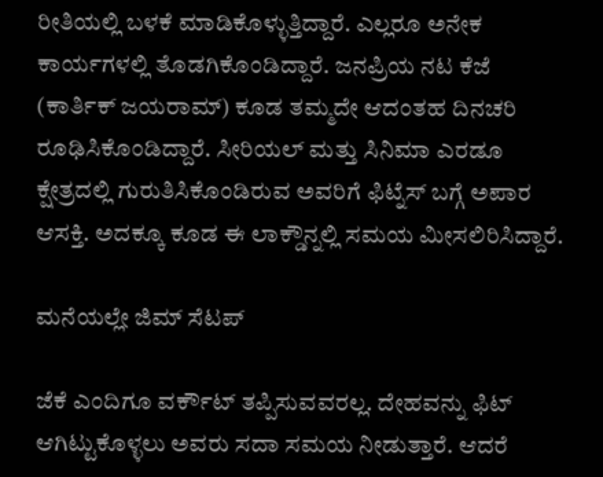ರೀತಿಯಲ್ಲಿ ಬಳಕೆ ಮಾಡಿಕೊಳ್ಳುತ್ತಿದ್ದಾರೆ. ಎಲ್ಲರೂ ಅನೇಕ ಕಾರ್ಯಗಳಲ್ಲಿ ತೊಡಗಿಕೊಂಡಿದ್ದಾರೆ. ಜನಪ್ರಿಯ ನಟ ಕೆಜೆ (ಕಾರ್ತಿಕ್ ಜಯರಾಮ್) ಕೂಡ ತಮ್ಮದೇ ಆದಂತಹ ದಿನಚರಿ ರೂಢಿಸಿಕೊಂಡಿದ್ದಾರೆ. ಸೀರಿಯಲ್ ಮತ್ತು ಸಿನಿಮಾ ಎರಡೂ ಕ್ಷೇತ್ರದಲ್ಲಿ ಗುರುತಿಸಿಕೊಂಡಿರುವ ಅವರಿಗೆ ಫಿಟ್ನೆಸ್ ಬಗ್ಗೆ ಅಪಾರ ಆಸಕ್ತಿ. ಅದಕ್ಕೂ ಕೂಡ ಈ ಲಾಕ್ಡೌನ್ನಲ್ಲಿ ಸಮಯ ಮೀಸಲಿರಿಸಿದ್ದಾರೆ.

ಮನೆಯಲ್ಲೇ ಜಿಮ್ ಸೆಟಪ್

ಜೆಕೆ ಎಂದಿಗೂ ವರ್ಕೌಟ್ ತಪ್ಪಿಸುವವರಲ್ಲ. ದೇಹವನ್ನು ಫಿಟ್ ಆಗಿಟ್ಟುಕೊಳ್ಳಲು ಅವರು ಸದಾ ಸಮಯ ನೀಡುತ್ತಾರೆ. ಆದರೆ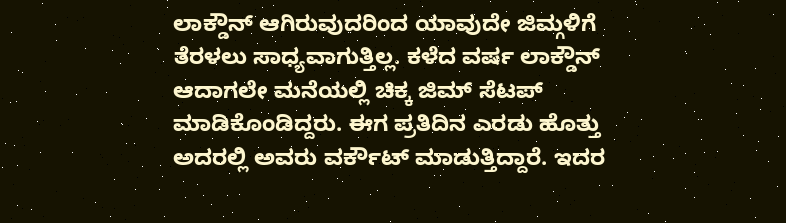ಲಾಕ್ಡೌನ್ ಆಗಿರುವುದರಿಂದ ಯಾವುದೇ ಜಿಮ್ಗಳಿಗೆ ತೆರಳಲು ಸಾಧ್ಯವಾಗುತ್ತಿಲ್ಲ. ಕಳೆದ ವರ್ಷ ಲಾಕ್ಡೌನ್ ಆದಾಗಲೇ ಮನೆಯಲ್ಲಿ ಚಿಕ್ಕ ಜಿಮ್ ಸೆಟಪ್ ಮಾಡಿಕೊಂಡಿದ್ದರು. ಈಗ ಪ್ರತಿದಿನ ಎರಡು ಹೊತ್ತು ಅದರಲ್ಲಿ ಅವರು ವರ್ಕೌಟ್ ಮಾಡುತ್ತಿದ್ದಾರೆ. ಇದರ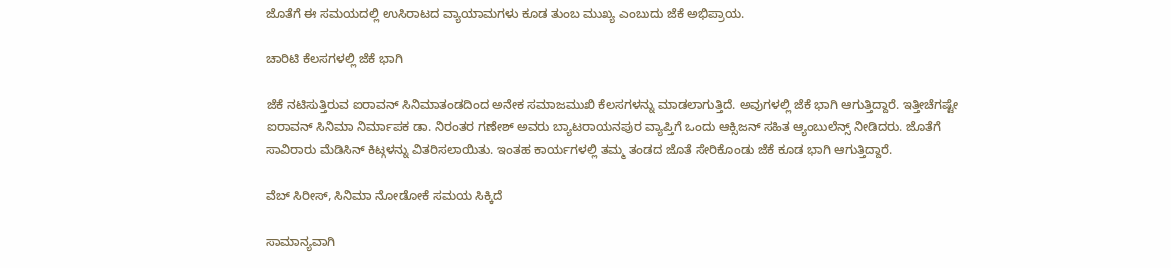ಜೊತೆಗೆ ಈ ಸಮಯದಲ್ಲಿ ಉಸಿರಾಟದ ವ್ಯಾಯಾಮಗಳು ಕೂಡ ತುಂಬ ಮುಖ್ಯ ಎಂಬುದು ಜೆಕೆ ಅಭಿಪ್ರಾಯ.

ಚಾರಿಟಿ ಕೆಲಸಗಳಲ್ಲಿ ಜೆಕೆ ಭಾಗಿ

ಜೆಕೆ ನಟಿಸುತ್ತಿರುವ ಐರಾವನ್ ಸಿನಿಮಾತಂಡದಿಂದ ಅನೇಕ ಸಮಾಜಮುಖಿ ಕೆಲಸಗಳನ್ನು ಮಾಡಲಾಗುತ್ತಿದೆ. ಅವುಗಳಲ್ಲಿ ಜೆಕೆ ಭಾಗಿ ಆಗುತ್ತಿದ್ದಾರೆ. ಇತ್ತೀಚೆಗಷ್ಟೇ ಐರಾವನ್ ಸಿನಿಮಾ ನಿರ್ಮಾಪಕ ಡಾ. ನಿರಂತರ ಗಣೇಶ್ ಅವರು ಬ್ಯಾಟರಾಯನಪುರ ವ್ಯಾಪ್ತಿಗೆ ಒಂದು ಆಕ್ಸಿಜನ್ ಸಹಿತ ಆ್ಯಂಬುಲೆನ್ಸ್ ನೀಡಿದರು. ಜೊತೆಗೆ ಸಾವಿರಾರು ಮೆಡಿಸಿನ್ ಕಿಟ್ಗಳನ್ನು ವಿತರಿಸಲಾಯಿತು. ಇಂತಹ ಕಾರ್ಯಗಳಲ್ಲಿ ತಮ್ಮ ತಂಡದ ಜೊತೆ ಸೇರಿಕೊಂಡು ಜೆಕೆ ಕೂಡ ಭಾಗಿ ಆಗುತ್ತಿದ್ದಾರೆ.

ವೆಬ್ ಸಿರೀಸ್, ಸಿನಿಮಾ ನೋಡೋಕೆ ಸಮಯ ಸಿಕ್ಕಿದೆ

ಸಾಮಾನ್ಯವಾಗಿ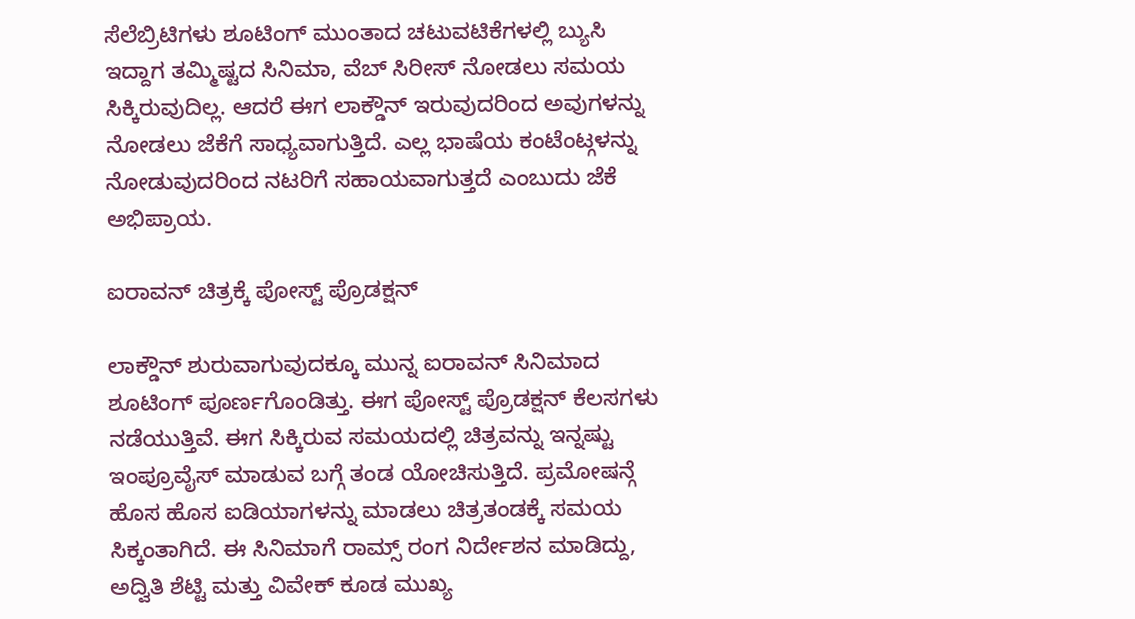ಸೆಲೆಬ್ರಿಟಿಗಳು ಶೂಟಿಂಗ್ ಮುಂತಾದ ಚಟುವಟಿಕೆಗಳಲ್ಲಿ ಬ್ಯುಸಿ ಇದ್ದಾಗ ತಮ್ಮಿಷ್ಟದ ಸಿನಿಮಾ, ವೆಬ್ ಸಿರೀಸ್ ನೋಡಲು ಸಮಯ ಸಿಕ್ಕಿರುವುದಿಲ್ಲ. ಆದರೆ ಈಗ ಲಾಕ್ಡೌನ್ ಇರುವುದರಿಂದ ಅವುಗಳನ್ನು ನೋಡಲು ಜೆಕೆಗೆ ಸಾಧ್ಯವಾಗುತ್ತಿದೆ. ಎಲ್ಲ ಭಾಷೆಯ ಕಂಟೆಂಟ್ಗಳನ್ನು ನೋಡುವುದರಿಂದ ನಟರಿಗೆ ಸಹಾಯವಾಗುತ್ತದೆ ಎಂಬುದು ಜೆಕೆ ಅಭಿಪ್ರಾಯ.

ಐರಾವನ್ ಚಿತ್ರಕ್ಕೆ ಪೋಸ್ಟ್ ಪ್ರೊಡಕ್ಷನ್

ಲಾಕ್ಡೌನ್ ಶುರುವಾಗುವುದಕ್ಕೂ ಮುನ್ನ ಐರಾವನ್ ಸಿನಿಮಾದ ಶೂಟಿಂಗ್ ಪೂರ್ಣಗೊಂಡಿತ್ತು. ಈಗ ಪೋಸ್ಟ್ ಪ್ರೊಡಕ್ಷನ್ ಕೆಲಸಗಳು ನಡೆಯುತ್ತಿವೆ. ಈಗ ಸಿಕ್ಕಿರುವ ಸಮಯದಲ್ಲಿ ಚಿತ್ರವನ್ನು ಇನ್ನಷ್ಟು ಇಂಪ್ರೂವೈಸ್ ಮಾಡುವ ಬಗ್ಗೆ ತಂಡ ಯೋಚಿಸುತ್ತಿದೆ. ಪ್ರಮೋಷನ್ಗೆ ಹೊಸ ಹೊಸ ಐಡಿಯಾಗಳನ್ನು ಮಾಡಲು ಚಿತ್ರತಂಡಕ್ಕೆ ಸಮಯ ಸಿಕ್ಕಂತಾಗಿದೆ. ಈ ಸಿನಿಮಾಗೆ ರಾಮ್ಸ್ ರಂಗ ನಿರ್ದೇಶನ ಮಾಡಿದ್ದು, ಅದ್ವಿತಿ ಶೆಟ್ಟಿ ಮತ್ತು ವಿವೇಕ್ ಕೂಡ ಮುಖ್ಯ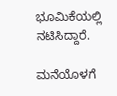ಭೂಮಿಕೆಯಲ್ಲಿ ನಟಿಸಿದ್ದಾರೆ.

ಮನೆಯೊಳಗೆ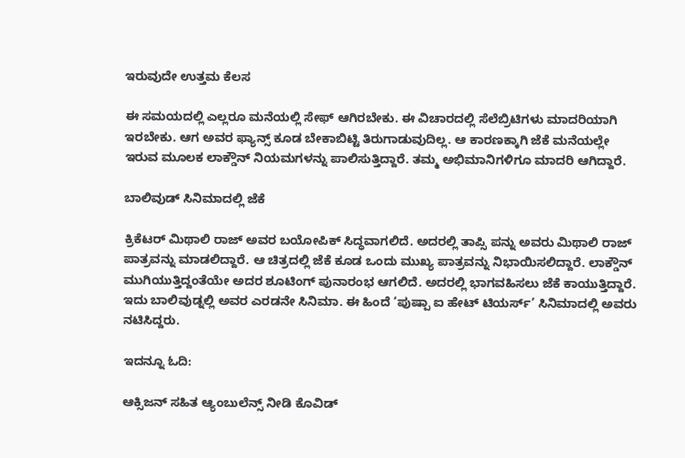ಇರುವುದೇ ಉತ್ತಮ ಕೆಲಸ

ಈ ಸಮಯದಲ್ಲಿ ಎಲ್ಲರೂ ಮನೆಯಲ್ಲಿ ಸೇಫ್ ಆಗಿರಬೇಕು. ಈ ವಿಚಾರದಲ್ಲಿ ಸೆಲೆಬ್ರಿಟಿಗಳು ಮಾದರಿಯಾಗಿ ಇರಬೇಕು. ಆಗ ಅವರ ಫ್ಯಾನ್ಸ್ ಕೂಡ ಬೇಕಾಬಿಟ್ಟಿ ತಿರುಗಾಡುವುದಿಲ್ಲ. ಆ ಕಾರಣಕ್ಕಾಗಿ ಜೆಕೆ ಮನೆಯಲ್ಲೇ ಇರುವ ಮೂಲಕ ಲಾಕ್ಡೌನ್ ನಿಯಮಗಳನ್ನು ಪಾಲಿಸುತ್ತಿದ್ದಾರೆ. ತಮ್ಮ ಅಭಿಮಾನಿಗಳಿಗೂ ಮಾದರಿ ಆಗಿದ್ದಾರೆ.

ಬಾಲಿವುಡ್ ಸಿನಿಮಾದಲ್ಲಿ ಜೆಕೆ

ಕ್ರಿಕೆಟರ್ ಮಿಥಾಲಿ ರಾಜ್ ಅವರ ಬಯೋಪಿಕ್ ಸಿದ್ಧವಾಗಲಿದೆ. ಅದರಲ್ಲಿ ತಾಪ್ಸಿ ಪನ್ನು ಅವರು ಮಿಥಾಲಿ ರಾಜ್ ಪಾತ್ರವನ್ನು ಮಾಡಲಿದ್ದಾರೆ. ಆ ಚಿತ್ರದಲ್ಲಿ ಜೆಕೆ ಕೂಡ ಒಂದು ಮುಖ್ಯ ಪಾತ್ರವನ್ನು ನಿಭಾಯಿಸಲಿದ್ದಾರೆ. ಲಾಕ್ಡೌನ್ ಮುಗಿಯುತ್ತಿದ್ದಂತೆಯೇ ಅದರ ಶೂಟಿಂಗ್ ಪುನಾರಂಭ ಆಗಲಿದೆ. ಅದರಲ್ಲಿ ಭಾಗವಹಿಸಲು ಜೆಕೆ ಕಾಯುತ್ತಿದ್ದಾರೆ. ಇದು ಬಾಲಿವುಡ್ನಲ್ಲಿ ಅವರ ಎರಡನೇ ಸಿನಿಮಾ. ಈ ಹಿಂದೆ ‘ಪುಷ್ಪಾ ಐ ಹೇಟ್ ಟಿಯರ್ಸ್’ ಸಿನಿಮಾದಲ್ಲಿ ಅವರು ನಟಿಸಿದ್ದರು.

ಇದನ್ನೂ ಓದಿ:

ಆಕ್ಸಿಜನ್ ಸಹಿತ ಆ್ಯಂಬುಲೆನ್ಸ್ ನೀಡಿ ಕೊವಿಡ್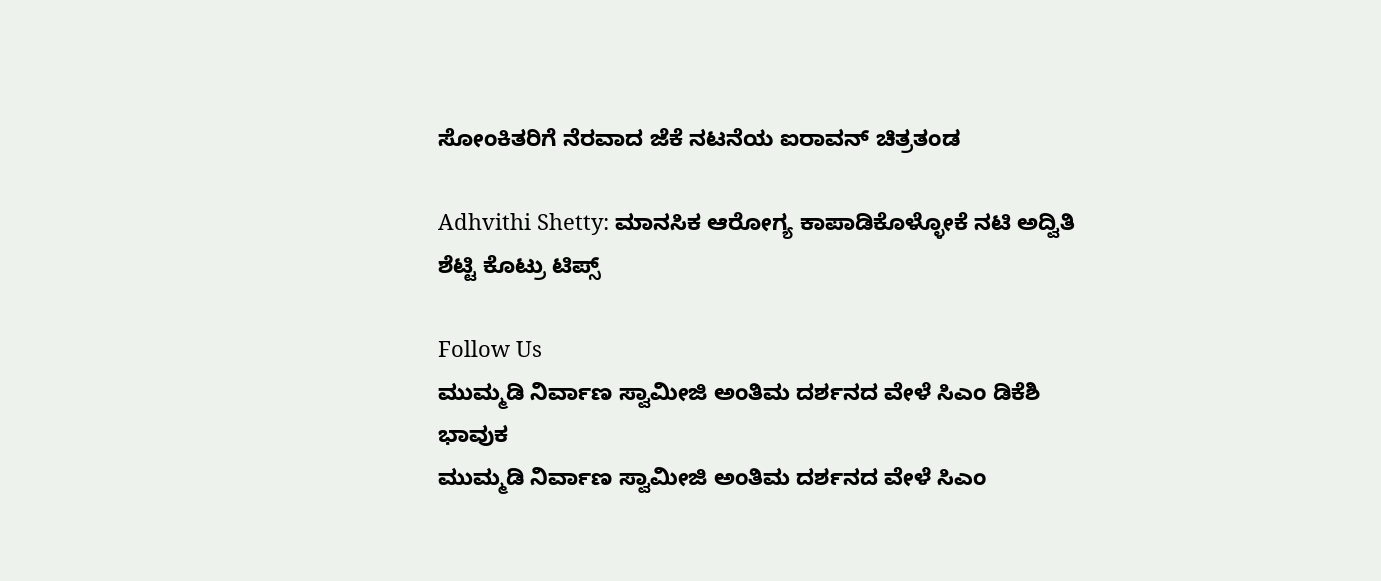ಸೋಂಕಿತರಿಗೆ ನೆರವಾದ ಜೆಕೆ ನಟನೆಯ ಐರಾವನ್ ಚಿತ್ರತಂಡ

Adhvithi Shetty: ಮಾನಸಿಕ ಆರೋಗ್ಯ ಕಾಪಾಡಿಕೊಳ್ಳೋಕೆ ನಟಿ ಅದ್ವಿತಿ ಶೆಟ್ಟಿ ಕೊಟ್ರು ಟಿಪ್ಸ್

Follow Us
ಮುಮ್ಮಡಿ ನಿರ್ವಾಣ ಸ್ವಾಮೀಜಿ ಅಂತಿಮ ದರ್ಶನದ ವೇಳೆ ಸಿಎಂ ಡಿಕೆಶಿ ಭಾವುಕ
ಮುಮ್ಮಡಿ ನಿರ್ವಾಣ ಸ್ವಾಮೀಜಿ ಅಂತಿಮ ದರ್ಶನದ ವೇಳೆ ಸಿಎಂ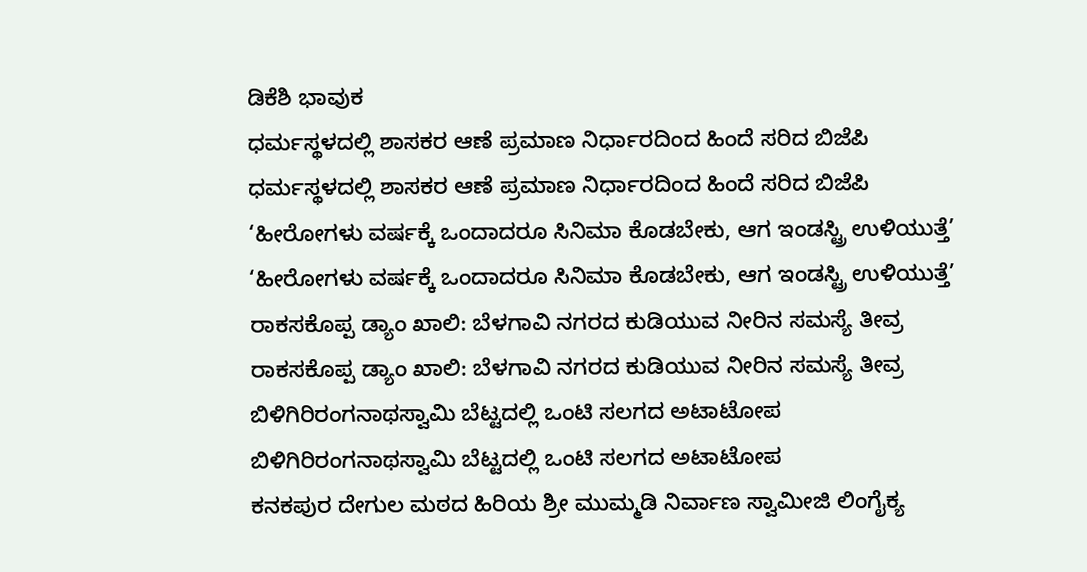ಡಿಕೆಶಿ ಭಾವುಕ
ಧರ್ಮಸ್ಥಳದಲ್ಲಿ ಶಾಸಕರ ಆಣೆ ಪ್ರಮಾಣ ನಿರ್ಧಾರದಿಂದ ಹಿಂದೆ ಸರಿದ ಬಿಜೆಪಿ
ಧರ್ಮಸ್ಥಳದಲ್ಲಿ ಶಾಸಕರ ಆಣೆ ಪ್ರಮಾಣ ನಿರ್ಧಾರದಿಂದ ಹಿಂದೆ ಸರಿದ ಬಿಜೆಪಿ
‘ಹೀರೋಗಳು ವರ್ಷಕ್ಕೆ ಒಂದಾದರೂ ಸಿನಿಮಾ ಕೊಡಬೇಕು, ಆಗ ಇಂಡಸ್ಟ್ರಿ ಉಳಿಯುತ್ತೆ’
‘ಹೀರೋಗಳು ವರ್ಷಕ್ಕೆ ಒಂದಾದರೂ ಸಿನಿಮಾ ಕೊಡಬೇಕು, ಆಗ ಇಂಡಸ್ಟ್ರಿ ಉಳಿಯುತ್ತೆ’
ರಾಕಸಕೊಪ್ಪ ಡ್ಯಾಂ ಖಾಲಿ: ಬೆಳಗಾವಿ ನಗರದ ಕುಡಿಯುವ ನೀರಿನ ಸಮಸ್ಯೆ ತೀವ್ರ
ರಾಕಸಕೊಪ್ಪ ಡ್ಯಾಂ ಖಾಲಿ: ಬೆಳಗಾವಿ ನಗರದ ಕುಡಿಯುವ ನೀರಿನ ಸಮಸ್ಯೆ ತೀವ್ರ
ಬಿಳಿಗಿರಿರಂಗನಾಥಸ್ವಾಮಿ ಬೆಟ್ಟದಲ್ಲಿ ಒಂಟಿ ಸಲಗದ ಅಟಾಟೋಪ
ಬಿಳಿಗಿರಿರಂಗನಾಥಸ್ವಾಮಿ ಬೆಟ್ಟದಲ್ಲಿ ಒಂಟಿ ಸಲಗದ ಅಟಾಟೋಪ
ಕನಕಪುರ ದೇಗುಲ ಮಠದ ಹಿರಿಯ ಶ್ರೀ ಮುಮ್ಮಡಿ ನಿರ್ವಾಣ ಸ್ವಾಮೀಜಿ ಲಿಂಗೈಕ್ಯ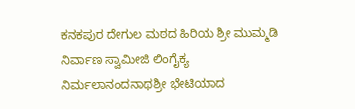ಕನಕಪುರ ದೇಗುಲ ಮಠದ ಹಿರಿಯ ಶ್ರೀ ಮುಮ್ಮಡಿ ನಿರ್ವಾಣ ಸ್ವಾಮೀಜಿ ಲಿಂಗೈಕ್ಯ
ನಿರ್ಮಲಾನಂದನಾಥಶ್ರೀ ಭೇಟಿಯಾದ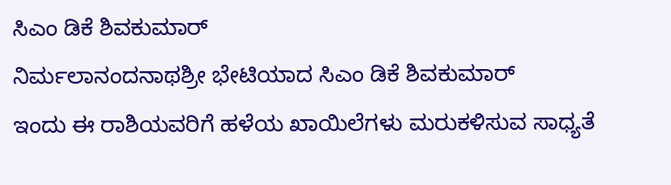ಸಿಎಂ ಡಿಕೆ ಶಿವಕುಮಾರ್
ನಿರ್ಮಲಾನಂದನಾಥಶ್ರೀ ಭೇಟಿಯಾದ ಸಿಎಂ ಡಿಕೆ ಶಿವಕುಮಾರ್
ಇಂದು ಈ ರಾಶಿಯವರಿಗೆ ಹಳೆಯ ಖಾಯಿಲೆಗಳು ಮರುಕಳಿಸುವ ಸಾಧ್ಯತೆ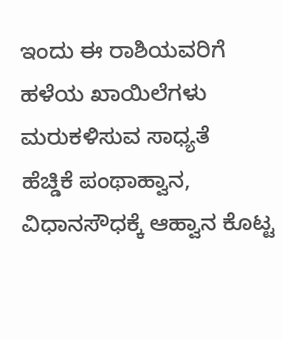ಇಂದು ಈ ರಾಶಿಯವರಿಗೆ ಹಳೆಯ ಖಾಯಿಲೆಗಳು ಮರುಕಳಿಸುವ ಸಾಧ್ಯತೆ
ಹೆಚ್ಡಿಕೆ ಪಂಥಾಹ್ವಾನ, ವಿಧಾನಸೌಧಕ್ಕೆ ಆಹ್ವಾನ ಕೊಟ್ಟ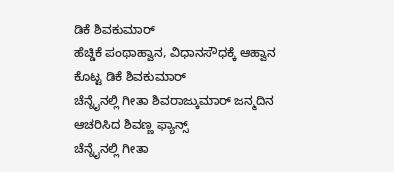ಡಿಕೆ ಶಿವಕುಮಾರ್
ಹೆಚ್ಡಿಕೆ ಪಂಥಾಹ್ವಾನ, ವಿಧಾನಸೌಧಕ್ಕೆ ಆಹ್ವಾನ ಕೊಟ್ಟ ಡಿಕೆ ಶಿವಕುಮಾರ್
ಚೆನ್ನೈನಲ್ಲಿ ಗೀತಾ ಶಿವರಾಜ್ಕುಮಾರ್ ಜನ್ಮದಿನ ಆಚರಿಸಿದ ಶಿವಣ್ಣ ಫ್ಯಾನ್ಸ್
ಚೆನ್ನೈನಲ್ಲಿ ಗೀತಾ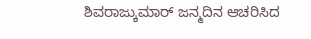ಶಿವರಾಜ್ಕುಮಾರ್ ಜನ್ಮದಿನ ಆಚರಿಸಿದ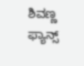ಶಿವಣ್ಣ ಫ್ಯಾನ್ಸ್